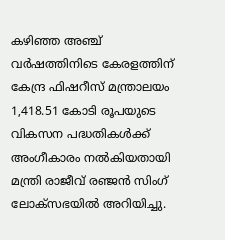കഴിഞ്ഞ അഞ്ച് വർഷത്തിനിടെ കേരളത്തിന് കേന്ദ്ര ഫിഷറീസ് മന്ത്രാലയം 1,418.51 കോടി രൂപയുടെ വികസന പദ്ധതികൾക്ക് അംഗീകാരം നൽകിയതായി മന്ത്രി രാജീവ് രഞ്ജൻ സിംഗ് ലോക്‌സഭയിൽ അറിയിച്ചു.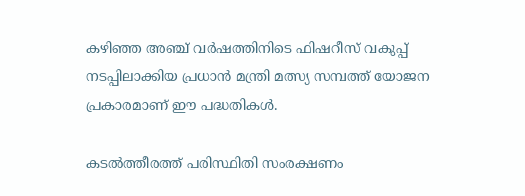കഴിഞ്ഞ അഞ്ച് വർഷത്തിനിടെ ഫിഷറീസ് വകുപ്പ് നടപ്പിലാക്കിയ പ്രധാൻ മന്ത്രി മത്സ്യ സമ്പത്ത് യോജന പ്രകാരമാണ് ഈ പദ്ധതികൾ.

കടൽത്തീരത്ത് പരിസ്ഥിതി സംരക്ഷണം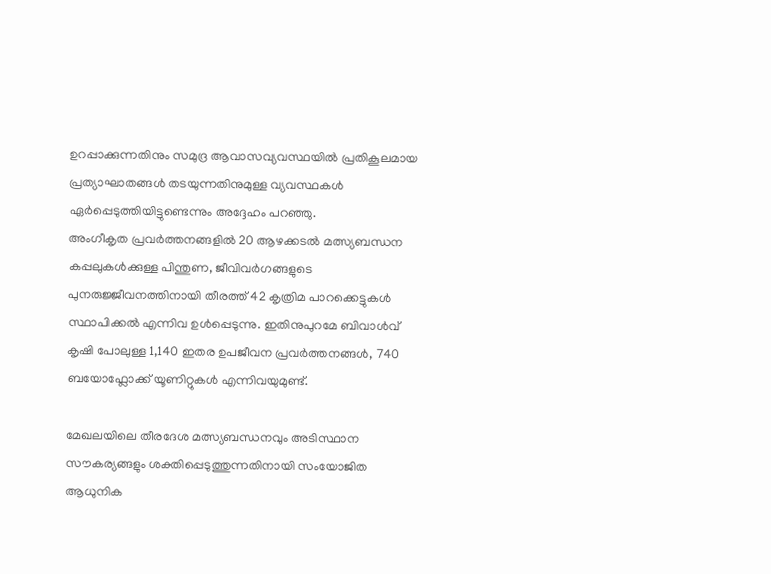ഉറപ്പാക്കുന്നതിനും സമുദ്ര ആവാസവ്യവസ്ഥയിൽ പ്രതികൂലമായ പ്രത്യാഘാതങ്ങൾ തടയുന്നതിനുമുള്ള വ്യവസ്ഥകൾ ഏർപ്പെടുത്തിയിട്ടുണ്ടെന്നും അദ്ദേഹം പറഞ്ഞു.
അംഗീകൃത പ്രവർത്തനങ്ങളിൽ 20 ആഴക്കടൽ മത്സ്യബന്ധന കപ്പലുകൾക്കുള്ള പിന്തുണ, ജീവിവർഗങ്ങളുടെ പുനരുജ്ജീവനത്തിനായി തീരത്ത് 42 കൃത്രിമ പാറക്കെട്ടുകൾ സ്ഥാപിക്കൽ എന്നിവ ഉൾപ്പെടുന്നു. ഇതിനുപുറമേ ബിവാൾവ് കൃഷി പോലുള്ള 1,140 ഇതര ഉപജീവന പ്രവർത്തനങ്ങൾ, 740 ബയോഫ്ലോക്ക് യൂണിറ്റുകൾ എന്നിവയുമുണ്ട്.

മേഖലയിലെ തീരദേശ മത്സ്യബന്ധനവും അടിസ്ഥാന സൗകര്യങ്ങളും ശക്തിപ്പെടുത്തുന്നതിനായി സംയോജിത ആധുനിക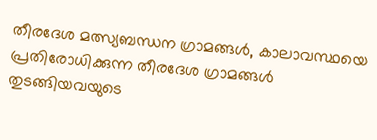തീരദേശ മത്സ്യബന്ധന ഗ്രാമങ്ങൾ, കാലാവസ്ഥയെ പ്രതിരോധിക്കുന്ന തീരദേശ ഗ്രാമങ്ങൾ തുടങ്ങിയവയുടെ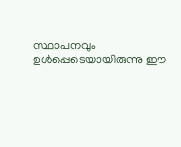സ്ഥാപനവും ഉൾപ്പെടെയായിരുന്നു ഈ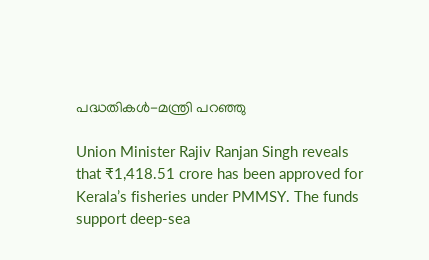പദ്ധതികൾ-മന്ത്രി പറഞ്ഞു

Union Minister Rajiv Ranjan Singh reveals that ₹1,418.51 crore has been approved for Kerala’s fisheries under PMMSY. The funds support deep-sea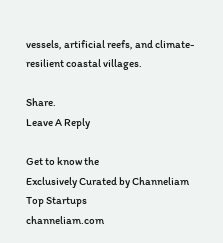vessels, artificial reefs, and climate-resilient coastal villages.

Share.
Leave A Reply

Get to know the
Exclusively Curated by Channeliam
Top Startups
channeliam.com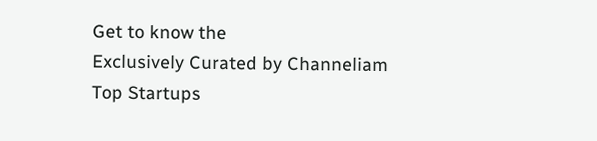Get to know the
Exclusively Curated by Channeliam
Top Startups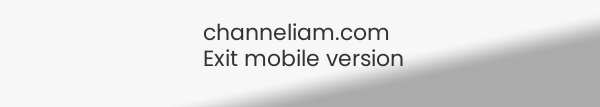channeliam.com
Exit mobile version